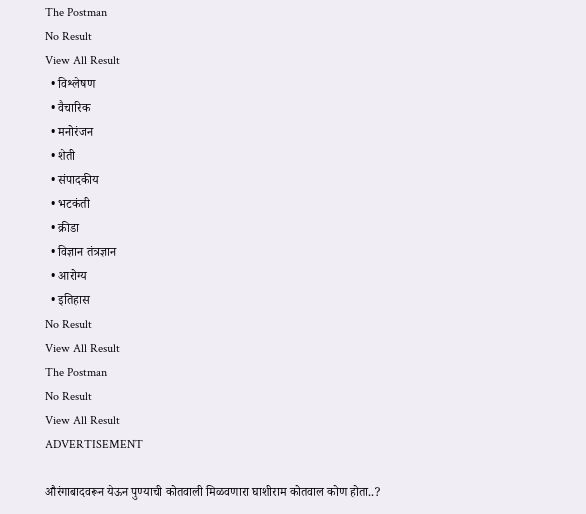The Postman
No Result
View All Result
  • विश्लेषण
  • वैचारिक
  • मनोरंजन
  • शेती
  • संपादकीय
  • भटकंती
  • क्रीडा
  • विज्ञान तंत्रज्ञान
  • आरोग्य
  • इतिहास
No Result
View All Result
The Postman
No Result
View All Result
ADVERTISEMENT

औरंगाबादवरून येऊन पुण्याची कोतवाली मिळवणारा घाशीराम कोतवाल कोण होता..?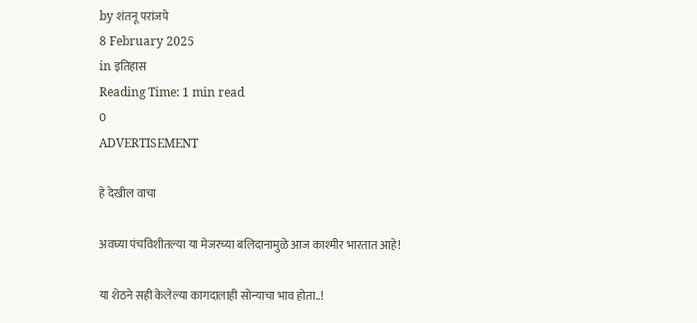by शंतनू परांजपे
8 February 2025
in इतिहास
Reading Time: 1 min read
0
ADVERTISEMENT

हे देखील वाचा

अवघ्या पंचविशीतल्या या मेजरच्या बलिदानामुळे आज काश्मीर भारतात आहे!

या शेठने सही केलेल्या कागदालाही सोन्याचा भाव होता..!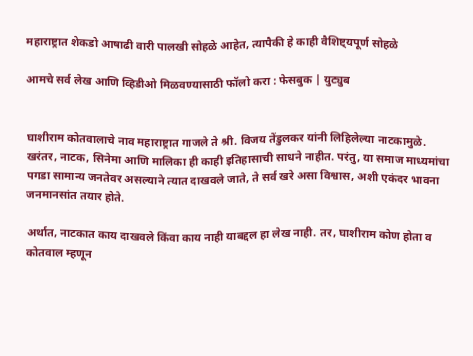महाराष्ट्रात शेकडो आषाढी वारी पालखी सोहळे आहेत, त्यापैकी हे काही वैशिष्ट्यपूर्ण सोहळे

आमचे सर्व लेख आणि व्हिडीओ मिळवण्यासाठी फॉलो करा : फेसबुक | युट्युब


घाशीराम कोतवालाचे नाव महाराष्ट्रात गाजले ते श्री. विजय तेंडुलकर यांनी लिहिलेल्या नाटकामुळे. खरंतर, नाटक, सिनेमा आणि मालिका ही काही इतिहासाची साधने नाहीत. परंतु, या समाज माध्यमांचा पगडा सामान्य जनतेवर असल्याने त्यात दाखवले जाते, ते सर्व खरे असा विश्वास, अशी एकंदर भावना जनमानसांत तयार होते.

अर्थात, नाटकात काय दाखवले किंवा काय नाही याबद्दल हा लेख नाही. तर, घाशीराम कोण होता व कोतवाल म्हणून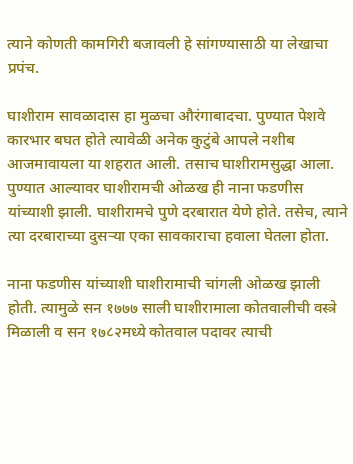त्याने कोणती कामगिरी बजावली हे सांगण्यासाठी या लेखाचा प्रपंच.

घाशीराम सावळादास हा मुळचा औरंगाबादचा. पुण्यात पेशवे कारभार बघत होते त्यावेळी अनेक कुटुंबे आपले नशीब आजमावायला या शहरात आली. तसाच घाशीरामसुद्धा आला. पुण्यात आल्यावर घाशीरामची ओळख ही नाना फडणीस यांच्याशी झाली. घाशीरामचे पुणे दरबारात येणे होते. तसेच, त्याने त्या दरबाराच्या दुसऱ्या एका सावकाराचा हवाला घेतला होता.

नाना फडणीस यांच्याशी घाशीरामाची चांगली ओळख झाली होती. त्यामुळे सन १७७७ साली घाशीरामाला कोतवालीची वस्त्रे मिळाली व सन १७८२मध्ये कोतवाल पदावर त्याची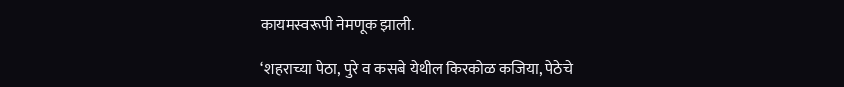कायमस्वरूपी नेमणूक झाली.

‘शहराच्या पेठा, पुरे व कसबे येथील किरकोळ कजिया, पेठेचे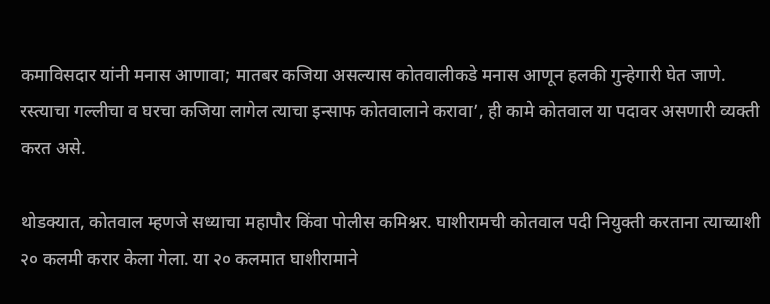कमाविसदार यांनी मनास आणावा; मातबर कजिया असल्यास कोतवालीकडे मनास आणून हलकी गुन्हेगारी घेत जाणे. रस्त्याचा गल्लीचा व घरचा कजिया लागेल त्याचा इन्साफ कोतवालाने करावा’, ही कामे कोतवाल या पदावर असणारी व्यक्ती करत असे.

थोडक्यात, कोतवाल म्हणजे सध्याचा महापौर किंवा पोलीस कमिश्नर. घाशीरामची कोतवाल पदी नियुक्ती करताना त्याच्याशी २० कलमी करार केला गेला. या २० कलमात घाशीरामाने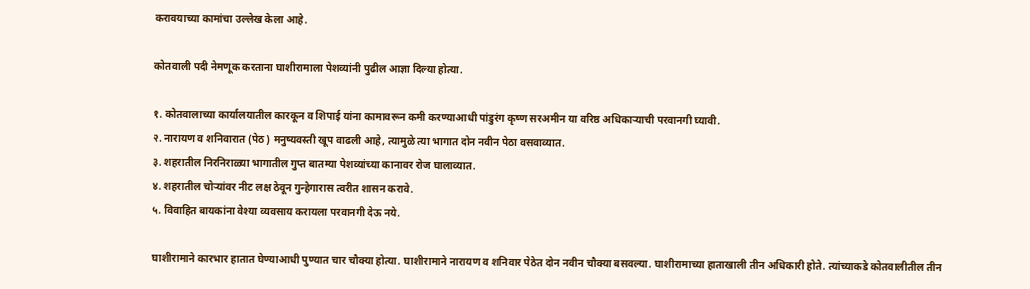करावयाच्या कामांचा उल्लेख केला आहे.

कोतवाली पदी नेमणूक करताना घाशीरामाला पेशव्यांनी पुढील आज्ञा दिल्या होत्या.

१. कोतवालाच्या कार्यालयातील कारकून व शिपाई यांना कामावरून कमी करण्याआधी पांडुरंग कृष्ण सरअमीन या वरिष्ठ अधिकाऱ्याची परवानगी घ्यावी.
२. नारायण व शनिवारात (पेठ) मनुष्यवस्ती खूप वाढली आहे, त्यामुळे त्या भागात दोन नवीन पेठा वसवाव्यात.
३. शहरातील निरनिराळ्या भागातील गुप्त बातम्या पेशव्यांच्या कानावर रोज घालाव्यात.
४. शहरातील चोऱ्यांवर नीट लक्ष ठेवून गुन्हेगारास त्वरीत शासन करावे.
५. विवाहित बायकांना वेश्या व्यवसाय करायला परवानगी देऊ नये.

घाशीरामाने कारभार हातात घेण्याआधी पुण्यात चार चौक्या होत्या. घाशीरामाने नारायण व शनिवार पेठेत दोन नवीन चौक्या बसवल्या. घाशीरामाच्या हाताखाली तीन अधिकारी होते. त्यांच्याकडे कोतवालीतील तीन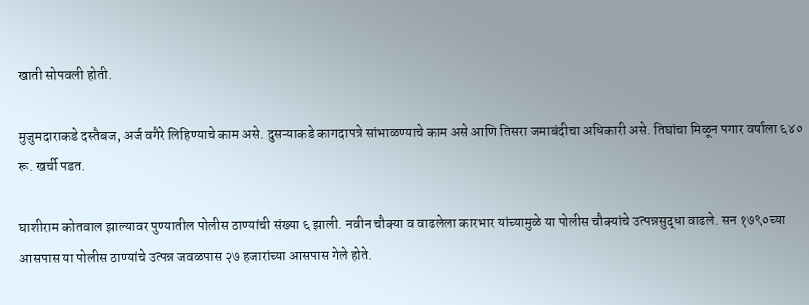खाती सोपवली होती.

मुजुमदाराकडे दस्तैबज, अर्ज वगैरे लिहिण्याचे काम असे. दुसऱ्याकडे कागदापत्रे सांभाळण्याचे काम असे आणि तिसरा जमाबंदीचा अधिकारी असे. तिघांचा मिळून पगार वर्षाला ६४० रू. खर्ची पडत.

घाशीराम कोतवाल झाल्यावर पुण्यातील पोलीस ठाण्यांची संख्या ६ झाली. नवीन चौक्या व वाढलेला कारभार यांच्यामुळे या पोलीस चौक्यांचे उत्पन्नसुद्धा वाढले. सन १७९०च्या आसपास या पोलीस ठाण्यांचे उत्पन्न जवळपास २७ हजारांच्या आसपास गेले होते.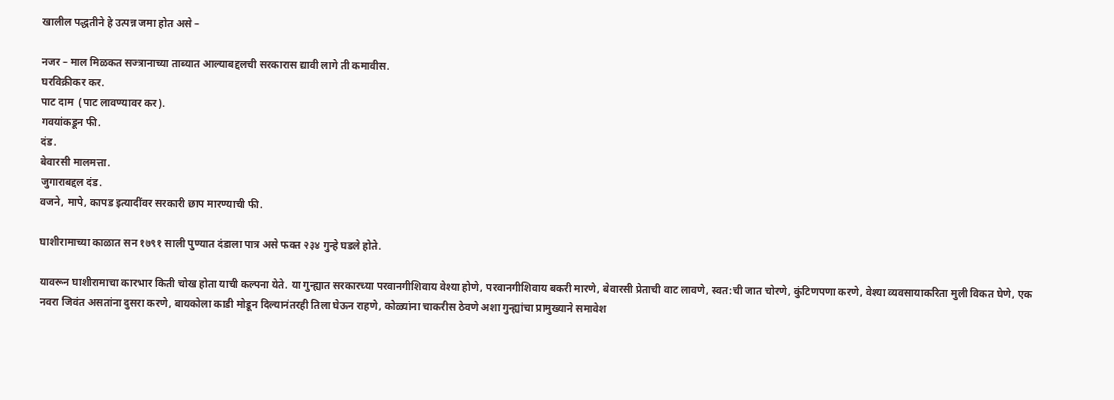खालील पद्धतीने हे उत्पन्न जमा होत असे –

नजर – माल मिळकत सज्त्रानाच्या ताब्यात आल्याबद्दलची सरकारास द्यावी लागे ती कमावीस.
घरविक्रीकर कर.
पाट दाम  (पाट लावण्यावर कर).
गवयांकडून फी.
दंड.
बेवारसी मालमत्ता.
जुगाराबद्दल दंड.
वजने, मापे, कापड इत्यादींवर सरकारी छाप मारण्याची फी.

घाशीरामाच्या काळात सन १७९१ साली पुण्यात दंडाला पात्र असे फक्त २३४ गुन्हे घडले होते.

यावरून घाशीरामाचा कारभार किती चोख होता याची कल्पना येते. या गुन्ह्यात सरकारच्या परवानगीशिवाय वेश्या होणे, परवानगीशिवाय बकरी मारणे, बेवारसी प्रेताची वाट लावणे, स्वत:ची जात चोरणे, कुंटिणपणा करणे, वेश्या व्यवसायाकरिता मुली विकत घेणे, एक नवरा जिवंत असतांना दुसरा करणे, बायकोला काडी मोडून दिल्यानंतरही तिला घेऊन राहणे, कोळ्यांना चाकरीस ठेवणे अशा गुन्ह्यांचा प्रामुख्याने समावेश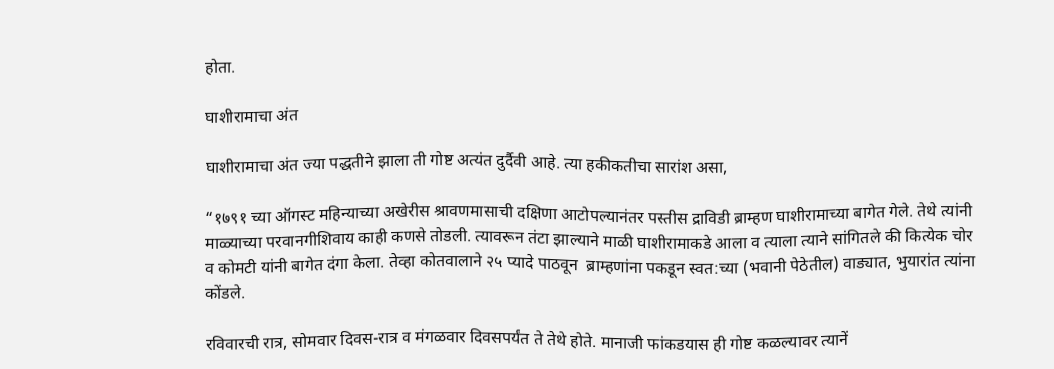होता.

घाशीरामाचा अंत

घाशीरामाचा अंत ज्या पद्धतीने झाला ती गोष्ट अत्यंत दुर्दैवी आहे. त्या हकीकतीचा सारांश असा,

“१७९१ च्या ऑगस्ट महिन्याच्या अखेरीस श्रावणमासाची दक्षिणा आटोपल्यानंतर पस्तीस द्राविडी ब्राम्हण घाशीरामाच्या बागेत गेले. तेथे त्यांनी माळ्याच्या परवानगीशिवाय काही कणसे तोडली. त्यावरून तंटा झाल्याने माळी घाशीरामाकडे आला व त्याला त्याने सांगितले की कित्येक चोर व कोमटी यांनी बागेत दंगा केला. तेव्हा कोतवालाने २५ प्यादे पाठवून  ब्राम्हणांना पकडून स्वत:च्या (भवानी पेठेतील) वाड्यात, भुयारांत त्यांना कोंडले.

रविवारची रात्र, सोमवार दिवस-रात्र व मंगळवार दिवसपर्यंत ते तेथे होते. मानाजी फांकडयास ही गोष्ट कळल्यावर त्यानें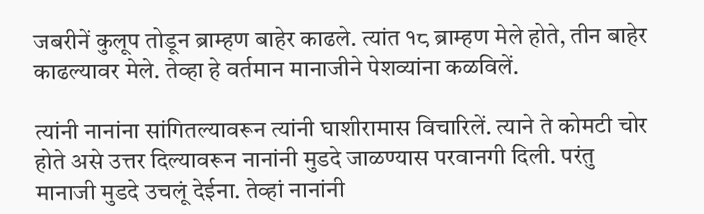जबरीनें कुलूप तोडून ब्राम्हण बाहेर काढले. त्यांत १८ ब्राम्हण मेले होते, तीन बाहेर काढल्यावर मेले. तेव्हा हे वर्तमान मानाजीने पेशव्यांना कळविलें.

त्यांनी नानांना सांगितल्यावरून त्यांनी घाशीरामास विचारिलें. त्याने ते कोमटी चोर होते असे उत्तर दिल्यावरून नानांनी मुडदे जाळण्यास परवानगी दिली. परंतु मानाजी मुडदे उचलूं देईना. तेव्हां नानांनी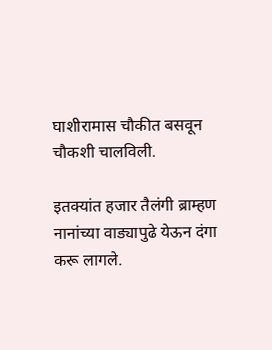घाशीरामास चौकीत बसवून चौकशी चालविली.

इतक्यांत हजार तैलंगी ब्राम्हण नानांच्या वाड्यापुढे येऊन दंगा करू लागले.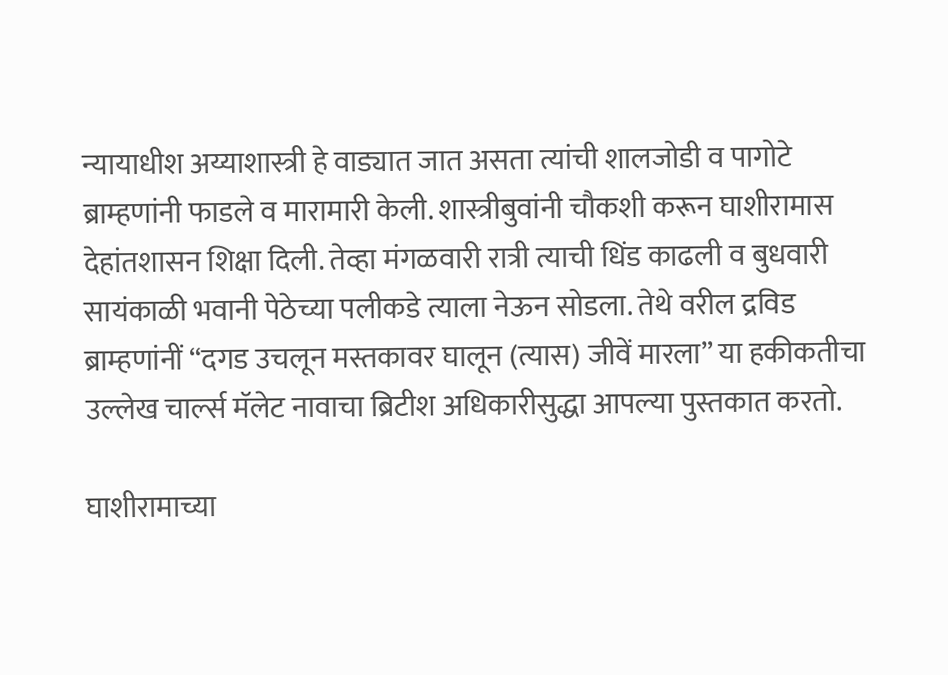न्यायाधीश अय्याशास्त्री हे वाड्यात जात असता त्यांची शालजोडी व पागोटे ब्राम्हणांनी फाडले व मारामारी केली. शास्त्रीबुवांनी चौकशी करून घाशीरामास देहांतशासन शिक्षा दिली. तेव्हा मंगळवारी रात्री त्याची धिंड काढली व बुधवारी सायंकाळी भवानी पेठेच्या पलीकडे त्याला नेऊन सोडला. तेथे वरील द्रविड ब्राम्हणांनीं “दगड उचलून मस्तकावर घालून (त्यास) जीवें मारला” या हकीकतीचा उल्लेख चार्ल्स मॅलेट नावाचा ब्रिटीश अधिकारीसुद्धा आपल्या पुस्तकात करतो.

घाशीरामाच्या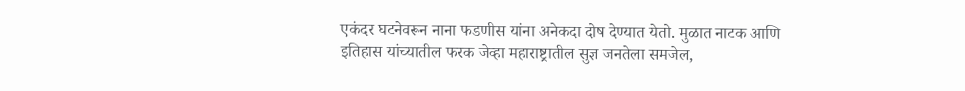एकंदर घटनेवरून नाना फडणीस यांना अनेकदा दोष देण्यात येतो. मुळात नाटक आणि इतिहास यांच्यातील फरक जेव्हा महाराष्ट्रातील सुज्ञ जनतेला समजेल,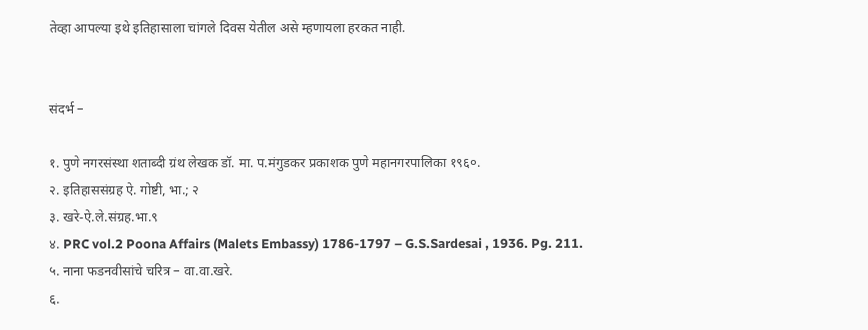तेव्हा आपल्या इथे इतिहासाला चांगले दिवस येतील असे म्हणायला हरकत नाही.


संदर्भ –

१. पुणे नगरसंस्था शताब्दी ग्रंथ लेखक डॉ. मा. प.मंगुडकर प्रकाशक पुणे महानगरपालिका १९६०.
२. इतिहाससंग्रह ऐ. गोष्टी, भा.; २
३. खरे-ऐ.ले.संग्रह.भा.९
४. PRC vol.2 Poona Affairs (Malets Embassy) 1786-1797 – G.S.Sardesai , 1936. Pg. 211.
५. नाना फडनवीसांचे चरित्र – वा.वा.खरे.
६.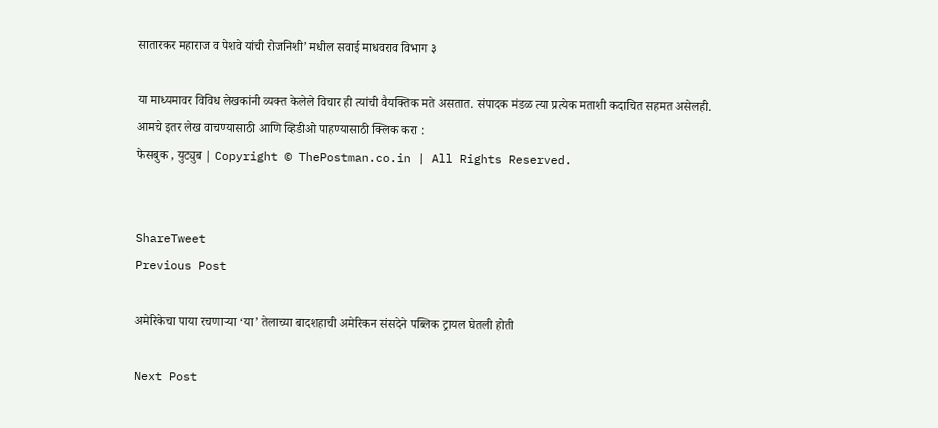सातारकर महाराज व पेशवे यांची रोजनिशी’ मधील सवाई माधवराव विभाग ३

या माध्यमावर विविध लेखकांनी व्यक्त केलेले विचार ही त्यांची वैयक्तिक मते असतात. संपादक मंडळ त्या प्रत्येक मताशी कदाचित सहमत असेलही.
आमचे इतर लेख वाचण्यासाठी आणि व्हिडीओ पाहण्यासाठी क्लिक करा :
फेसबुक , युट्युब | Copyright © ThePostman.co.in | All Rights Reserved.


ShareTweet
Previous Post

अमेरिकेचा पाया रचणाऱ्या ‘या’ तेलाच्या बादशहाची अमेरिकन संसदेने पब्लिक ट्रायल घेतली होती

Next Post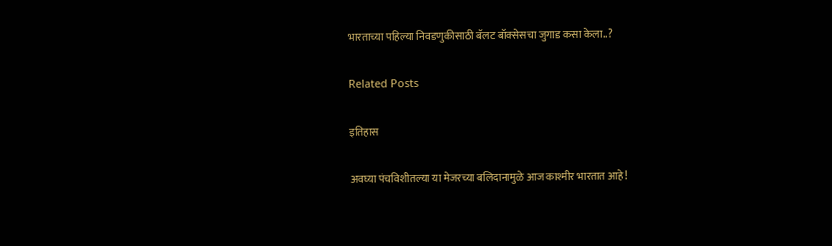भारताच्या पहिल्या निवडणुकीसाठी बॅलट बॉक्सेसचा जुगाड कसा केला..?

Related Posts

इतिहास

अवघ्या पंचविशीतल्या या मेजरच्या बलिदानामुळे आज काश्मीर भारतात आहे!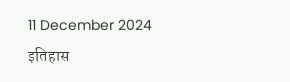11 December 2024
इतिहास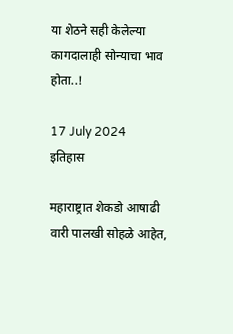या शेठने सही केलेल्या कागदालाही सोन्याचा भाव होता..!

17 July 2024
इतिहास

महाराष्ट्रात शेकडो आषाढी वारी पालखी सोहळे आहेत,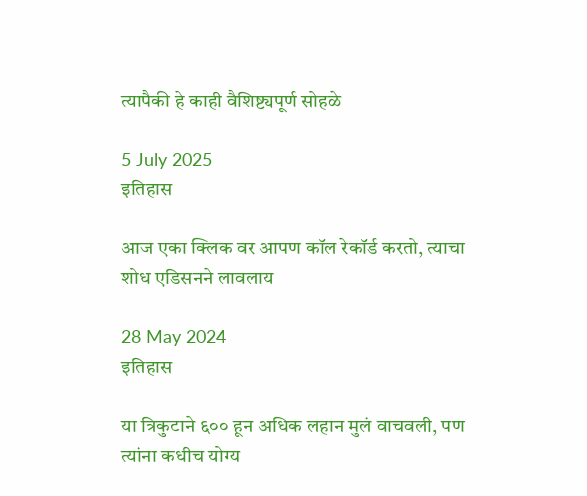त्यापैकी हे काही वैशिष्ट्यपूर्ण सोहळे

5 July 2025
इतिहास

आज एका क्लिक वर आपण कॉल रेकॉर्ड करतो, त्याचा शोध एडिसनने लावलाय

28 May 2024
इतिहास

या त्रिकुटाने ६०० हून अधिक लहान मुलं वाचवली, पण त्यांना कधीच योग्य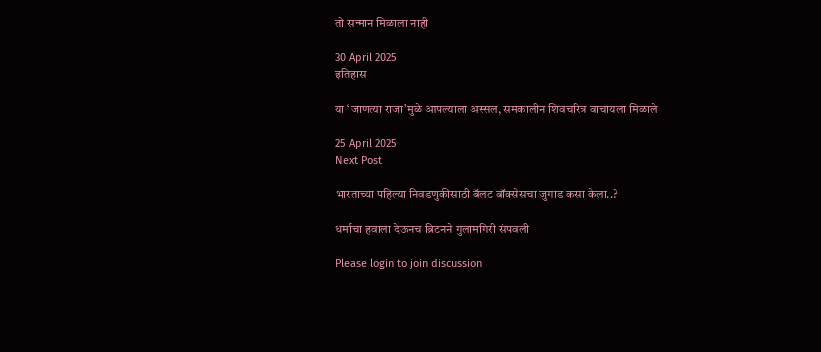तो सन्मान मिळाला नाही

30 April 2025
इतिहास

या ‘जाणत्या राजा’मुळे आपल्याला अस्सल, समकालीन शिवचरित्र वाचायला मिळाले

25 April 2025
Next Post

भारताच्या पहिल्या निवडणुकीसाठी बॅलट बॉक्सेसचा जुगाड कसा केला..?

धर्माचा हवाला देऊनच ब्रिटनने गुलामगिरी संपवली

Please login to join discussion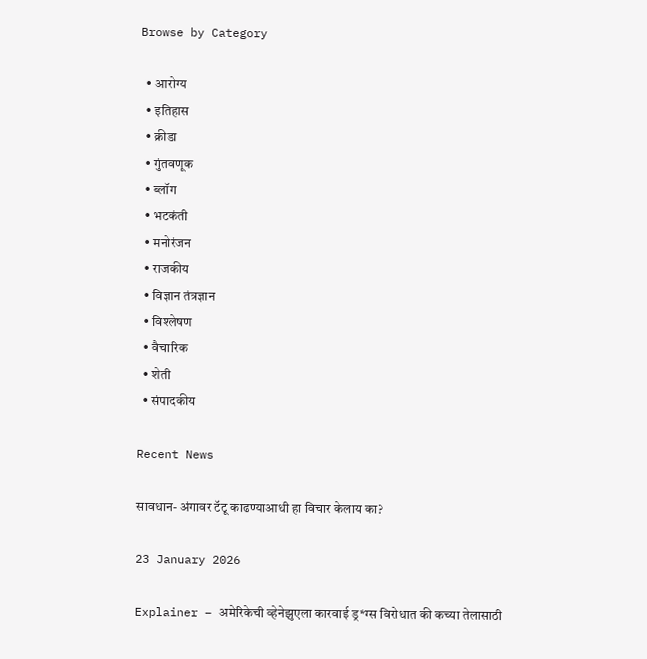Browse by Category

  • आरोग्य
  • इतिहास
  • क्रीडा
  • गुंतवणूक
  • ब्लॉग
  • भटकंती
  • मनोरंजन
  • राजकीय
  • विज्ञान तंत्रज्ञान
  • विश्लेषण
  • वैचारिक
  • शेती
  • संपादकीय

Recent News

सावधान- अंगावर टॅटू काढण्याआधी हा विचार केलाय का?

23 January 2026

Explainer – अमेरिकेची व्हेनेझुएला कारवाई ड्र*ग्स विरोधात की कच्या तेलासाठी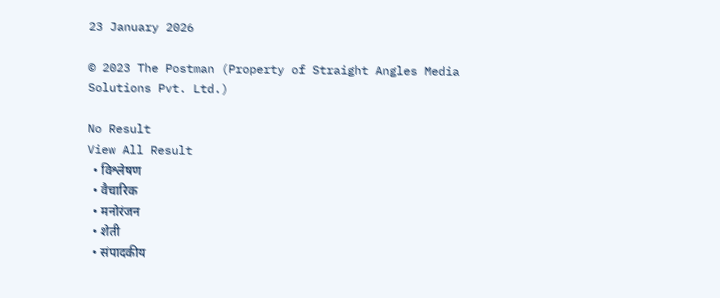23 January 2026

© 2023 The Postman (Property of Straight Angles Media Solutions Pvt. Ltd.)

No Result
View All Result
  • विश्लेषण
  • वैचारिक
  • मनोरंजन
  • शेती
  • संपादकीय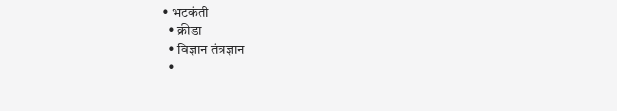• भटकंती
  • क्रीडा
  • विज्ञान तंत्रज्ञान
  •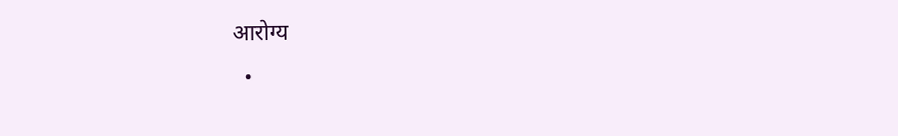आरोग्य
  •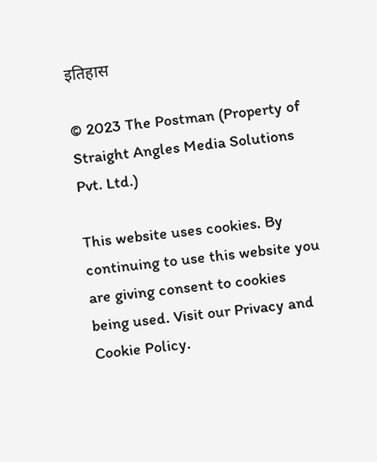इतिहास

© 2023 The Postman (Property of Straight Angles Media Solutions Pvt. Ltd.)

This website uses cookies. By continuing to use this website you are giving consent to cookies being used. Visit our Privacy and Cookie Policy.